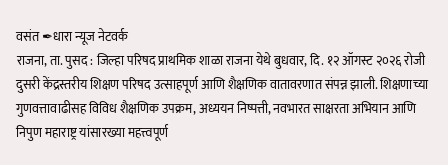वसंत ✒धारा न्यूज नेटवर्क
राजना, ता. पुसद : जिल्हा परिषद प्राथमिक शाळा राजना येथे बुधवार, दि. १२ ऑगस्ट २०२६ रोजी दुसरी केंद्रस्तरीय शिक्षण परिषद उत्साहपूर्ण आणि शैक्षणिक वातावरणात संपन्न झाली. शिक्षणाच्या गुणवत्तावाढीसह विविध शैक्षणिक उपक्रम, अध्ययन निष्पत्ती, नवभारत साक्षरता अभियान आणि निपुण महाराष्ट्र यांसारख्या महत्त्वपूर्ण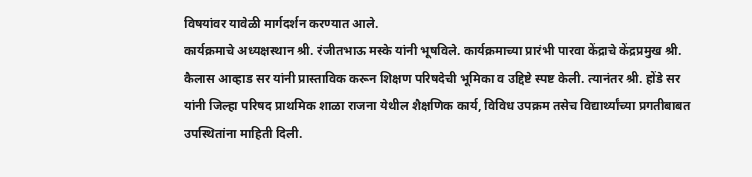विषयांवर यावेळी मार्गदर्शन करण्यात आले.
कार्यक्रमाचे अध्यक्षस्थान श्री. रंजीतभाऊ मस्के यांनी भूषविले. कार्यक्रमाच्या प्रारंभी पारवा केंद्राचे केंद्रप्रमुख श्री. कैलास आव्हाड सर यांनी प्रास्ताविक करून शिक्षण परिषदेची भूमिका व उद्दिष्टे स्पष्ट केली. त्यानंतर श्री. होंडे सर यांनी जिल्हा परिषद प्राथमिक शाळा राजना येथील शैक्षणिक कार्य, विविध उपक्रम तसेच विद्यार्थ्यांच्या प्रगतीबाबत उपस्थितांना माहिती दिली.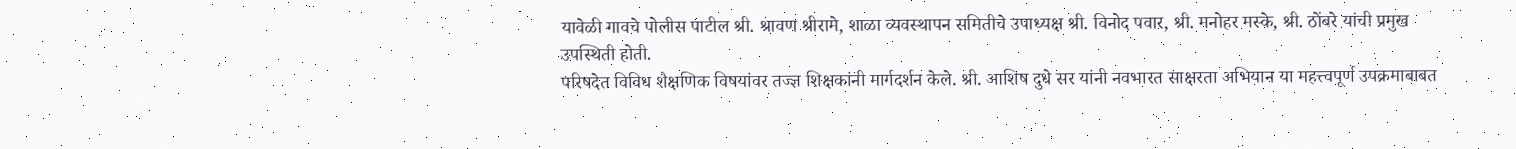यावेळी गावचे पोलीस पाटील श्री. श्रावण श्रीरामे, शाळा व्यवस्थापन समितीचे उपाध्यक्ष श्री. विनोद पवार, श्री. मनोहर मस्के, श्री. ठोंबरे यांची प्रमुख उपस्थिती होती.
परिषदेत विविध शैक्षणिक विषयांवर तज्ज्ञ शिक्षकांनी मार्गदर्शन केले. श्री. आशिष दुधे सर यांनी नवभारत साक्षरता अभियान या महत्त्वपूर्ण उपक्रमाबाबत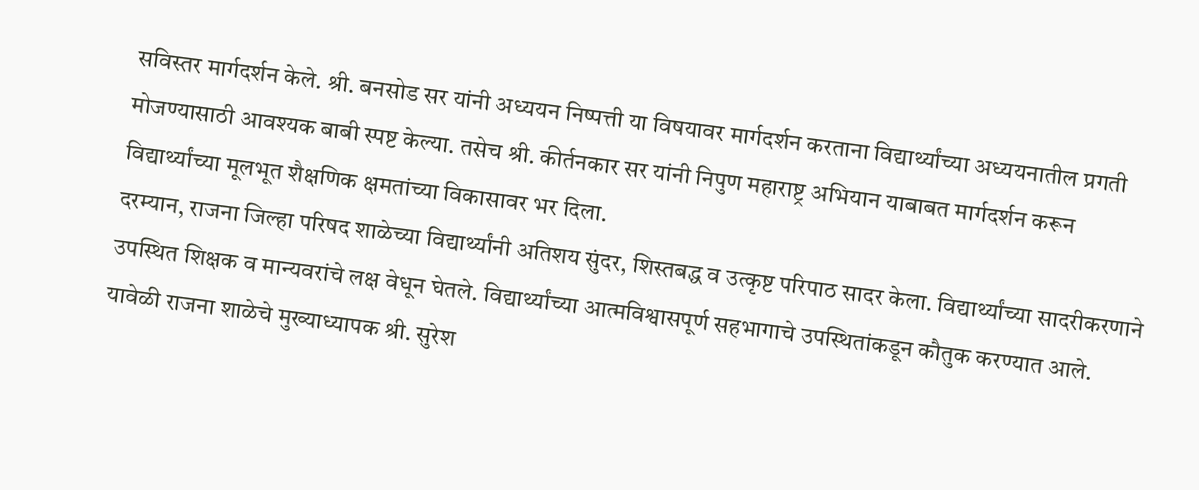सविस्तर मार्गदर्शन केले. श्री. बनसोड सर यांनी अध्ययन निष्पत्ती या विषयावर मार्गदर्शन करताना विद्यार्थ्यांच्या अध्ययनातील प्रगती मोजण्यासाठी आवश्यक बाबी स्पष्ट केल्या. तसेच श्री. कीर्तनकार सर यांनी निपुण महाराष्ट्र अभियान याबाबत मार्गदर्शन करून विद्यार्थ्यांच्या मूलभूत शैक्षणिक क्षमतांच्या विकासावर भर दिला.
दरम्यान, राजना जिल्हा परिषद शाळेच्या विद्यार्थ्यांनी अतिशय सुंदर, शिस्तबद्ध व उत्कृष्ट परिपाठ सादर केला. विद्यार्थ्यांच्या सादरीकरणाने उपस्थित शिक्षक व मान्यवरांचे लक्ष वेधून घेतले. विद्यार्थ्यांच्या आत्मविश्वासपूर्ण सहभागाचे उपस्थितांकडून कौतुक करण्यात आले.
यावेळी राजना शाळेचे मुख्याध्यापक श्री. सुरेश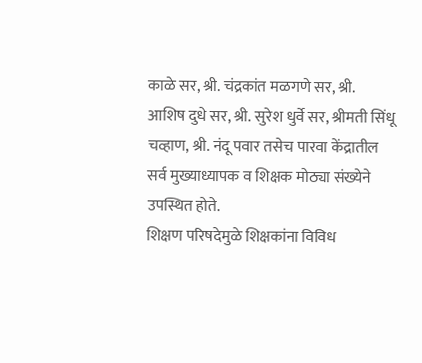काळे सर, श्री. चंद्रकांत मळगणे सर, श्री. आशिष दुधे सर, श्री. सुरेश धुर्वे सर, श्रीमती सिंधू चव्हाण, श्री. नंदू पवार तसेच पारवा केंद्रातील सर्व मुख्याध्यापक व शिक्षक मोठ्या संख्येने उपस्थित होते.
शिक्षण परिषदेमुळे शिक्षकांना विविध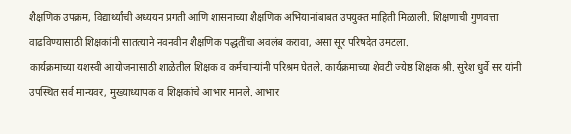शैक्षणिक उपक्रम, विद्यार्थ्यांची अध्ययन प्रगती आणि शासनाच्या शैक्षणिक अभियानांबाबत उपयुक्त माहिती मिळाली. शिक्षणाची गुणवत्ता वाढविण्यासाठी शिक्षकांनी सातत्याने नवनवीन शैक्षणिक पद्धतींचा अवलंब करावा, असा सूर परिषदेत उमटला.
कार्यक्रमाच्या यशस्वी आयोजनासाठी शाळेतील शिक्षक व कर्मचाऱ्यांनी परिश्रम घेतले. कार्यक्रमाच्या शेवटी ज्येष्ठ शिक्षक श्री. सुरेश धुर्वे सर यांनी उपस्थित सर्व मान्यवर, मुख्याध्यापक व शिक्षकांचे आभार मानले. आभार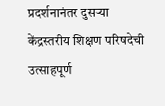प्रदर्शनानंतर दुसऱ्या केंद्रस्तरीय शिक्षण परिषदेची उत्साहपूर्ण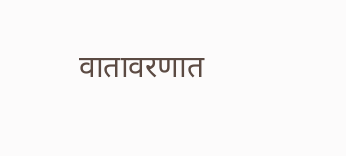वातावरणात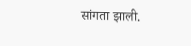सांगता झाली.